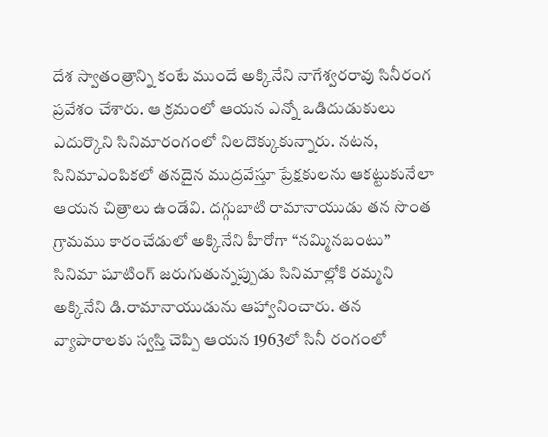దేశ స్వాతంత్రాన్ని కంటే ముందే అక్కినేని నాగేశ్వరరావు సినీరంగ ప్రవేశం చేశారు. ఆ క్రమంలో ఆయన ఎన్నో ఒడిదుడుకులు ఎదుర్కొని సినిమారంగంలో నిలదొక్కుకున్నారు. నటన, సినిమాఎంపికలో తనదైన ముద్రవేస్తూ ప్రేక్షకులను ఆకట్టుకునేలా ఆయన చిత్రాలు ఉండేవి. దగ్గుబాటి రామానాయుడు తన సొంత గ్రామము కారంచేడులో అక్కినేని హీరోగా “నమ్మినబంటు” సినిమా షూటింగ్ జరుగుతున్నప్పుడు సినిమాల్లోకి రమ్మని అక్కినేని డి.రామానాయుడును ఆహ్వానించారు. తన వ్యాపారాలకు స్వస్తి చెప్పి ఆయన 1963లో సినీ రంగంలో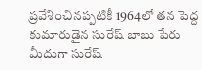ప్రవేశించినప్పటికీ 1964లో తన పెద్ద కుమారుడైన సురేష్ బాబు పేరు మీదుగా సురేష్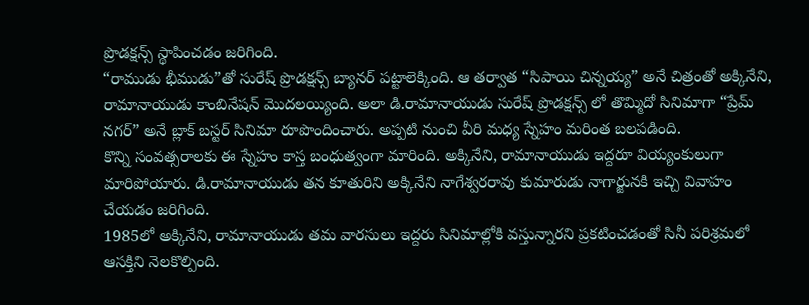ప్రొడక్షన్స్ స్థాపించడం జరిగింది.
“రాముడు భీముడు”తో సురేష్ ప్రొడక్షన్స్ బ్యానర్ పట్టాలెక్కింది. ఆ తర్వాత “సిపాయి చిన్నయ్య” అనే చిత్రంతో అక్కినేని, రామానాయుడు కాంబినేషన్ మొదలయ్యింది. అలా డి.రామానాయుడు సురేష్ ప్రొడక్షన్స్ లో తొమ్మిదో సినిమాగా “ప్రేమ్ నగర్” అనే బ్లాక్ బస్టర్ సినిమా రూపొందించారు. అప్పటి నుంచి వీరి మధ్య స్నేహం మరింత బలపడింది.
కొన్ని సంవత్సరాలకు ఈ స్నేహం కాస్త బంధుత్వంగా మారింది. అక్కినేని, రామానాయుడు ఇద్దరూ వియ్యంకులుగా మారిపోయారు. డి.రామానాయుడు తన కూతురిని అక్కినేని నాగేశ్వరరావు కుమారుడు నాగార్జునకి ఇచ్చి వివాహం చేయడం జరిగింది.
1985లో అక్కినేని, రామానాయుడు తమ వారసులు ఇద్దరు సినిమాల్లోకి వస్తున్నారని ప్రకటించడంతో సినీ పరిశ్రమలో ఆసక్తిని నెలకొల్పింది.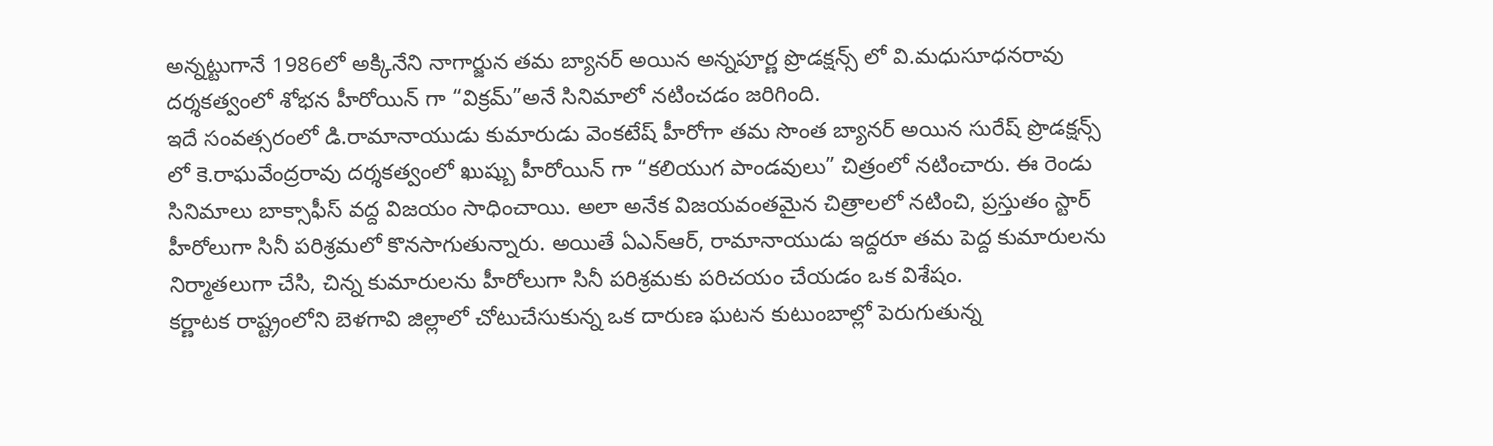అన్నట్టుగానే 1986లో అక్కినేని నాగార్జున తమ బ్యానర్ అయిన అన్నపూర్ణ ప్రొడక్షన్స్ లో వి.మధుసూధనరావు దర్శకత్వంలో శోభన హీరోయిన్ గా “విక్రమ్”అనే సినిమాలో నటించడం జరిగింది.
ఇదే సంవత్సరంలో డి.రామానాయుడు కుమారుడు వెంకటేష్ హీరోగా తమ సొంత బ్యానర్ అయిన సురేష్ ప్రొడక్షన్స్ లో కె.రాఘవేంద్రరావు దర్శకత్వంలో ఖుష్బు హీరోయిన్ గా “కలియుగ పాండవులు” చిత్రంలో నటించారు. ఈ రెండు సినిమాలు బాక్సాఫీస్ వద్ద విజయం సాధించాయి. అలా అనేక విజయవంతమైన చిత్రాలలో నటించి, ప్రస్తుతం స్టార్ హీరోలుగా సినీ పరిశ్రమలో కొనసాగుతున్నారు. అయితే ఏఎన్ఆర్, రామానాయుడు ఇద్దరూ తమ పెద్ద కుమారులను నిర్మాతలుగా చేసి, చిన్న కుమారులను హీరోలుగా సినీ పరిశ్రమకు పరిచయం చేయడం ఒక విశేషం.
కర్ణాటక రాష్ట్రంలోని బెళగావి జిల్లాలో చోటుచేసుకున్న ఒక దారుణ ఘటన కుటుంబాల్లో పెరుగుతున్న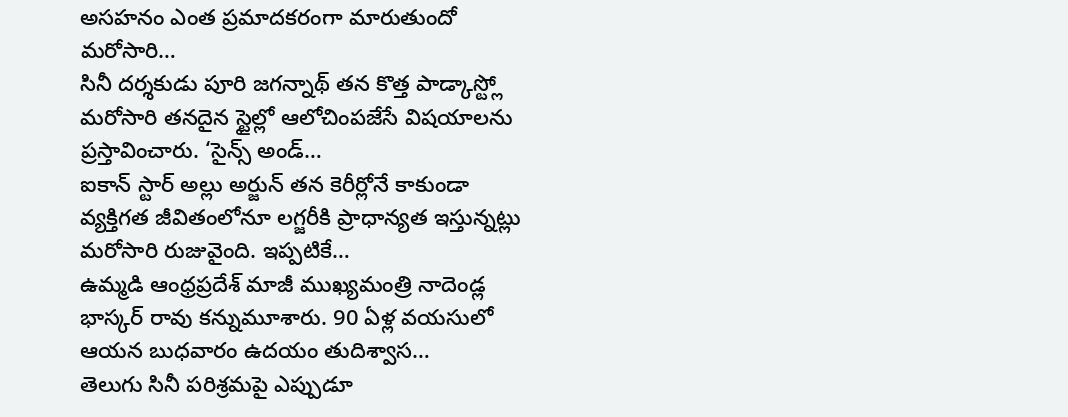అసహనం ఎంత ప్రమాదకరంగా మారుతుందో మరోసారి…
సినీ దర్శకుడు పూరి జగన్నాథ్ తన కొత్త పాడ్కాస్ట్లో మరోసారి తనదైన స్టైల్లో ఆలోచింపజేసే విషయాలను ప్రస్తావించారు. ‘సైన్స్ అండ్…
ఐకాన్ స్టార్ అల్లు అర్జున్ తన కెరీర్లోనే కాకుండా వ్యక్తిగత జీవితంలోనూ లగ్జరీకి ప్రాధాన్యత ఇస్తున్నట్లు మరోసారి రుజువైంది. ఇప్పటికే…
ఉమ్మడి ఆంధ్రప్రదేశ్ మాజీ ముఖ్యమంత్రి నాదెండ్ల భాస్కర్ రావు కన్నుమూశారు. 90 ఏళ్ల వయసులో ఆయన బుధవారం ఉదయం తుదిశ్వాస…
తెలుగు సినీ పరిశ్రమపై ఎప్పుడూ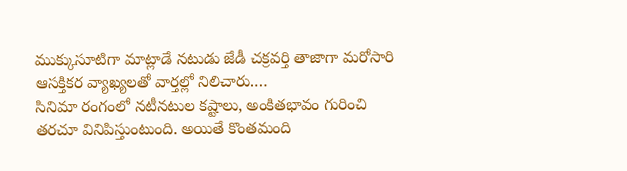ముక్కుసూటిగా మాట్లాడే నటుడు జేడీ చక్రవర్తి తాజాగా మరోసారి ఆసక్తికర వ్యాఖ్యలతో వార్తల్లో నిలిచారు.…
సినిమా రంగంలో నటీనటుల కష్టాలు, అంకితభావం గురించి తరచూ వినిపిస్తుంటుంది. అయితే కొంతమంది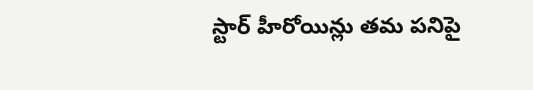స్టార్ హీరోయిన్లు తమ పనిపై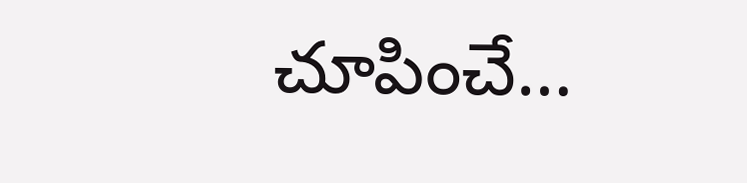చూపించే…